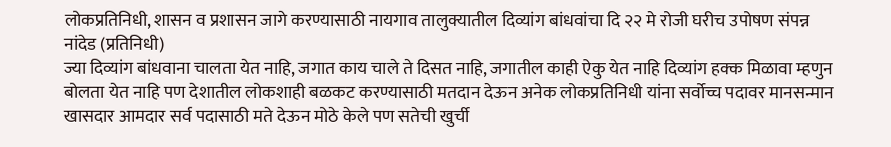लोकप्रतिनिधी, शासन व प्रशासन जागे करण्यासाठी नायगाव तालुक्यातील दिव्यांग बांधवांचा दि २२ मे रोजी घरीच उपोषण संपन्न
नांदेड (प्रतिनिधी)
ज्या दिव्यांग बांधवाना चालता येत नाहि, जगात काय चाले ते दिसत नाहि, जगातील काही ऐकु येत नाहि दिव्यांग हक्क मिळावा म्हणुन बोलता येत नाहि पण देशातील लोकशाही बळकट करण्यासाठी मतदान देऊन अनेक लोकप्रतिनिधी यांना सर्वोच्च पदावर मानसन्मान खासदार आमदार सर्व पदासाठी मते देऊन मोठे केले पण सतेची खुर्ची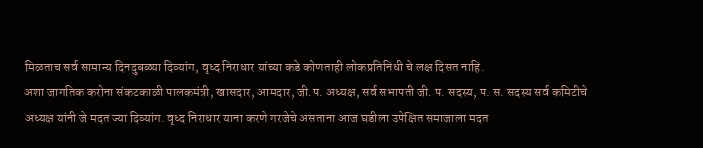मिळताच सर्व सामान्य दिनदुबळ्या दिव्यांग, वृध्द निराधार यांच्या कडे कोणताही लोकप्रतिनिधी चे लक्ष दिसत नाहि.
अशा जागतिक करोना संकटकाळी पालकमंत्री, खासदार, आमदार, जी.प. अध्यक्ष, सर्व सभापती जी. प. सदस्य, प. स. सदस्य सर्व कमिटीचे अध्यक्ष यांनी जे मदत ज्या दिव्यांग. वृध्द निराधार याना करणे गरजेचे असताना आज घडीला उपेक्षित समाजाला मदत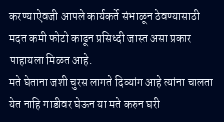करण्याऐवजी आपले कार्यकर्ते संभाळून ठेवण्यासाठी मदत कमी फोटो काढून प्रसिध्दी जास्त असा प्रकार पाहायला मिळत आहे.
मते घेताना जशी चुरस लागते दिव्यांग आहे त्यांना चालता येत नाहि गाडीवर घेऊन या मते करुन घरी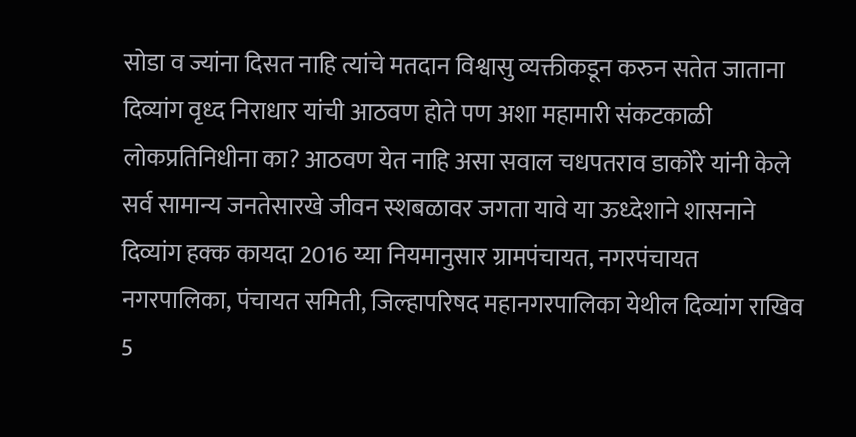सोडा व ज्यांना दिसत नाहि त्यांचे मतदान विश्वासु व्यक्तीकडून करुन सतेत जाताना दिव्यांग वृध्द निराधार यांची आठवण होते पण अशा महामारी संकटकाळी लोकप्रतिनिधीना का? आठवण येत नाहि असा सवाल चधपतराव डाकोंरे यांनी केले
सर्व सामान्य जनतेसारखे जीवन स्शबळावर जगता यावे या ऊध्देशाने शासनाने दिव्यांग हक्क कायदा 2016 य्या नियमानुसार ग्रामपंचायत, नगरपंचायत नगरपालिका, पंचायत समिती, जिल्हापरिषद महानगरपालिका येथील दिव्यांग राखिव 5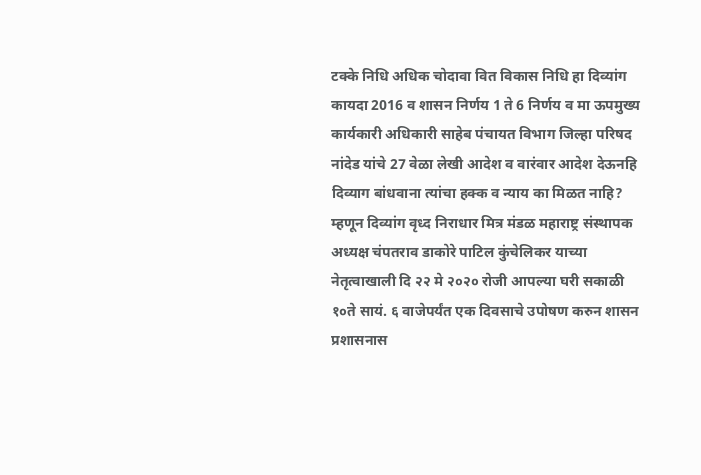टक्के निधि अधिक चोदावा वित विकास निधि हा दिव्यांग कायदा 2016 व शासन निर्णय 1 ते 6 निर्णय व मा ऊपमुख्य कार्यकारी अधिकारी साहेब पंचायत विभाग जिल्हा परिषद नांदेड यांचे 27 वेळा लेखी आदेश व वारंवार आदेश देऊनहि दिव्याग बांधवाना त्यांचा हक्क व न्याय का मिळत नाहि?
म्हणून दिव्यांग वृध्द निराधार मित्र मंडळ महाराष्ट्र संस्थापक अध्यक्ष चंपतराव डाकोरे पाटिल कुंचेलिकर याच्या नेतृत्वाखाली दि २२ मे २०२० रोजी आपल्या घरी सकाळी १०ते सायं. ६ वाजेपर्यंत एक दिवसाचे उपोषण करुन शासन प्रशासनास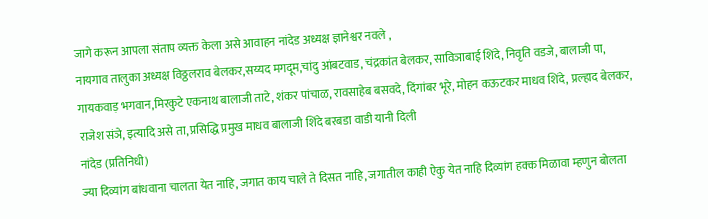जागे करून आपला संताप व्यक्त केला असे आवाहन नांदेड अध्यक्ष ज्ञानेश्वर नवले ,
नायगाव तालुका अध्यक्ष विठ्ठलराव बेलकर,सय्यद मगदूम,चांदु आंबटवाड, चंद्रकांत बेलकर, साविञाबाई शिंदे, निवृति वडजे, बालाजी पा, गायकवाड़ भगवान,मिरकुटे एकनाथ बालाजी ताटे, शंकर पांचाळ, रावसाहेब बसवदे, दिंगांबर भूरे, मोहन कऊटकर माधव शिंदे, प्रल्हाद बेलकर, राजेश संञे, इत्यादि असे ता, प्रसिद्धि प्रमुख माधव बालाजी शिंदे बरबडा वाडी यानी दिली
नांदेड (प्रतिनिधी)
ज्या दिव्यांग बांधवाना चालता येत नाहि, जगात काय चाले ते दिसत नाहि, जगातील काही ऐकु येत नाहि दिव्यांग हक्क मिळावा म्हणुन बोलता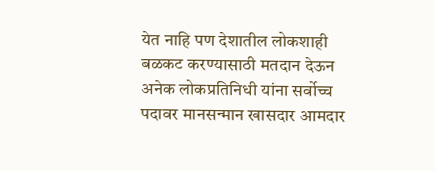येत नाहि पण देशातील लोकशाही बळकट करण्यासाठी मतदान देऊन अनेक लोकप्रतिनिधी यांना सर्वोच्च पदावर मानसन्मान खासदार आमदार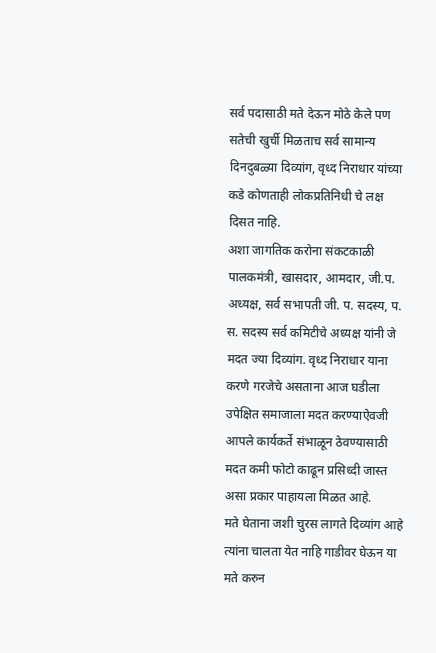सर्व पदासाठी मते देऊन मोठे केले पण सतेची खुर्ची मिळताच सर्व सामान्य दिनदुबळ्या दिव्यांग, वृध्द निराधार यांच्या कडे कोणताही लोकप्रतिनिधी चे लक्ष दिसत नाहि.
अशा जागतिक करोना संकटकाळी पालकमंत्री, खासदार, आमदार, जी.प. अध्यक्ष, सर्व सभापती जी. प. सदस्य, प. स. सदस्य सर्व कमिटीचे अध्यक्ष यांनी जे मदत ज्या दिव्यांग. वृध्द निराधार याना करणे गरजेचे असताना आज घडीला उपेक्षित समाजाला मदत करण्याऐवजी आपले कार्यकर्ते संभाळून ठेवण्यासाठी मदत कमी फोटो काढून प्रसिध्दी जास्त असा प्रकार पाहायला मिळत आहे.
मते घेताना जशी चुरस लागते दिव्यांग आहे त्यांना चालता येत नाहि गाडीवर घेऊन या मते करुन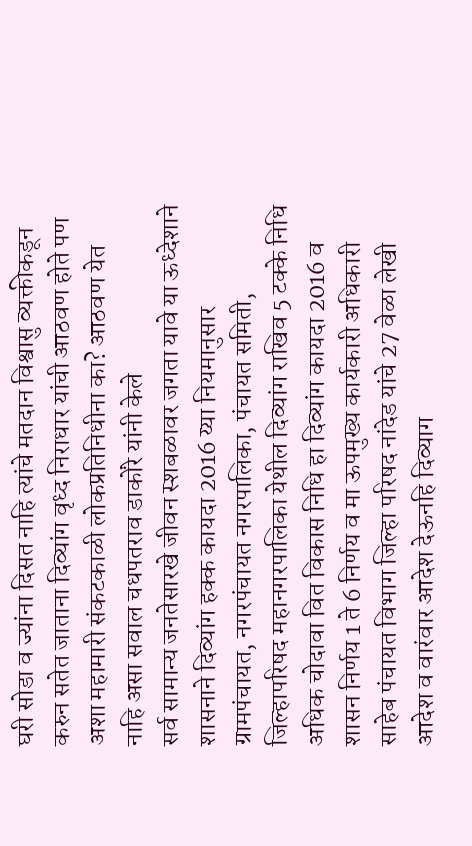घरी सोडा व ज्यांना दिसत नाहि त्यांचे मतदान विश्वासु व्यक्तीकडून करुन सतेत जाताना दिव्यांग वृध्द निराधार यांची आठवण होते पण अशा महामारी संकटकाळी लोकप्रतिनिधीना का? आठवण येत नाहि असा सवाल चधपतराव डाकोंरे यांनी केले
सर्व सामान्य जनतेसारखे जीवन स्शबळावर जगता यावे या ऊध्देशाने शासनाने दिव्यांग हक्क कायदा 2016 य्या नियमानुसार ग्रामपंचायत, नगरपंचायत नगरपालिका, पंचायत समिती, जिल्हापरिषद महानगरपालिका येथील दिव्यांग राखिव 5 टक्के निधि अधिक चोदावा वित विकास निधि हा दिव्यांग कायदा 2016 व शासन निर्णय 1 ते 6 निर्णय व मा ऊपमुख्य कार्यकारी अधिकारी साहेब पंचायत विभाग जिल्हा परिषद नांदेड यांचे 27 वेळा लेखी आदेश व वारंवार आदेश देऊनहि दिव्याग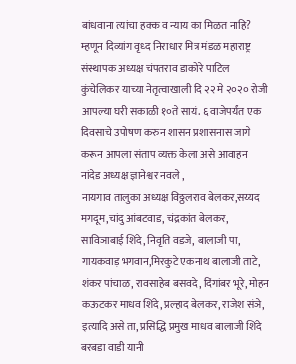बांधवाना त्यांचा हक्क व न्याय का मिळत नाहि?
म्हणून दिव्यांग वृध्द निराधार मित्र मंडळ महाराष्ट्र संस्थापक अध्यक्ष चंपतराव डाकोरे पाटिल कुंचेलिकर याच्या नेतृत्वाखाली दि २२ मे २०२० रोजी आपल्या घरी सकाळी १०ते सायं. ६ वाजेपर्यंत एक दिवसाचे उपोषण करुन शासन प्रशासनास जागे करून आपला संताप व्यक्त केला असे आवाहन नांदेड अध्यक्ष ज्ञानेश्वर नवले ,
नायगाव तालुका अध्यक्ष विठ्ठलराव बेलकर,सय्यद मगदूम,चांदु आंबटवाड, चंद्रकांत बेलकर, साविञाबाई शिंदे, निवृति वडजे, बालाजी पा, गायकवाड़ भगवान,मिरकुटे एकनाथ बालाजी ताटे, शंकर पांचाळ, रावसाहेब बसवदे, दिंगांबर भूरे, मोहन कऊटकर माधव शिंदे, प्रल्हाद बेलकर, राजेश संञे, इत्यादि असे ता, प्रसिद्धि प्रमुख माधव बालाजी शिंदे बरबडा वाडी यानी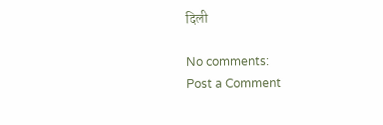दिली

No comments:
Post a Comment